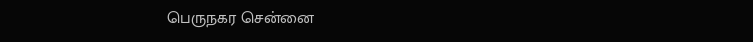பெருநகர சென்னை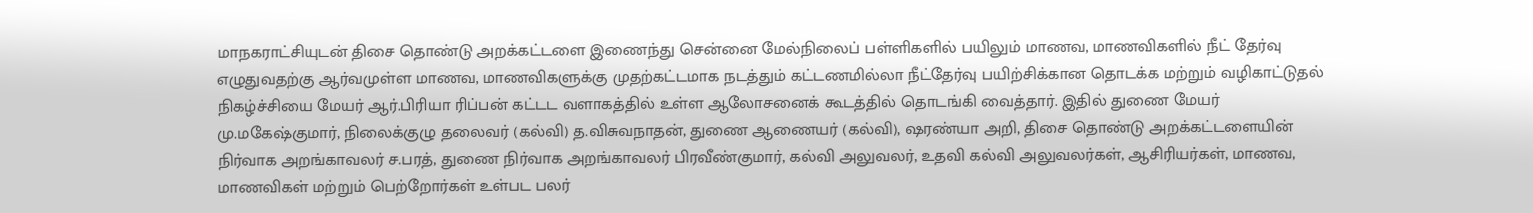மாநகராட்சியுடன் திசை தொண்டு அறக்கட்டளை இணைந்து சென்னை மேல்நிலைப் பள்ளிகளில் பயிலும் மாணவ, மாணவிகளில் நீட் தேர்வு எழுதுவதற்கு ஆர்வமுள்ள மாணவ, மாணவிகளுக்கு முதற்கட்டமாக நடத்தும் கட்டணமில்லா நீட்தேர்வு பயிற்சிக்கான தொடக்க மற்றும் வழிகாட்டுதல் நிகழ்ச்சியை மேயர் ஆர்.பிரியா ரிப்பன் கட்டட வளாகத்தில் உள்ள ஆலோசனைக் கூடத்தில் தொடங்கி வைத்தார். இதில் துணை மேயர் மு.மகேஷ்குமார், நிலைக்குழு தலைவர் (கல்வி) த.விசுவநாதன், துணை ஆணையர் (கல்வி), ஷரண்யா அறி, திசை தொண்டு அறக்கட்டளையின் நிர்வாக அறங்காவலர் ச.பரத், துணை நிர்வாக அறங்காவலர் பிரவீண்குமார், கல்வி அலுவலர், உதவி கல்வி அலுவலர்கள், ஆசிரியர்கள், மாணவ, மாணவிகள் மற்றும் பெற்றோர்கள் உள்பட பலர்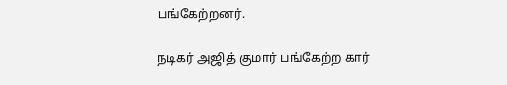பங்கேற்றனர்.

நடிகர் அஜித் குமார் பங்கேற்ற கார்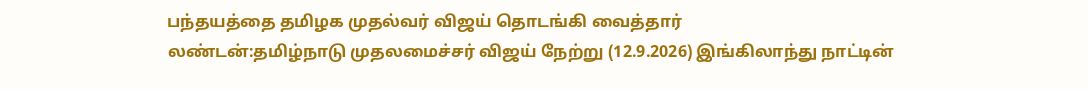பந்தயத்தை தமிழக முதல்வர் விஜய் தொடங்கி வைத்தார்
லண்டன்:தமிழ்நாடு முதலமைச்சர் விஜய் நேற்று (12.9.2026) இங்கிலாந்து நாட்டின்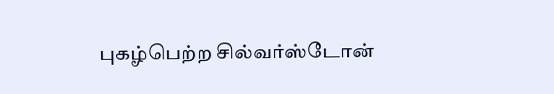புகழ்பெற்ற சில்வர்ஸ்டோன்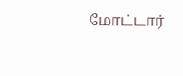மோட்டார்